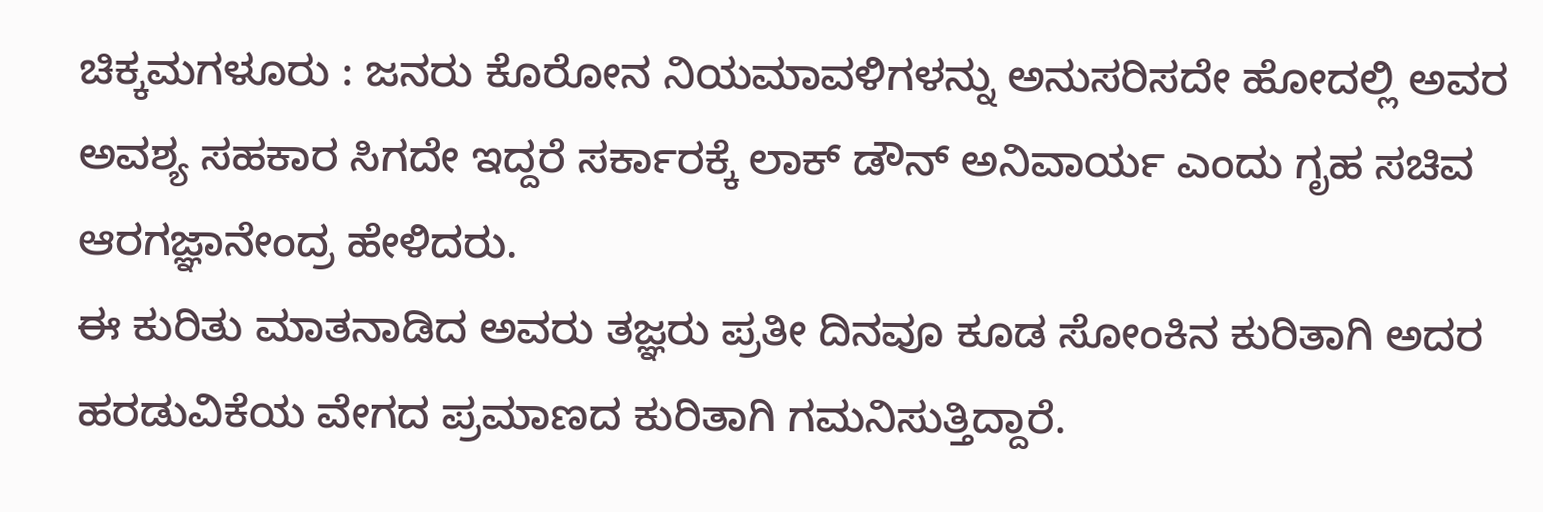ಚಿಕ್ಕಮಗಳೂರು : ಜನರು ಕೊರೋನ ನಿಯಮಾವಳಿಗಳನ್ನು ಅನುಸರಿಸದೇ ಹೋದಲ್ಲಿ ಅವರ ಅವಶ್ಯ ಸಹಕಾರ ಸಿಗದೇ ಇದ್ದರೆ ಸರ್ಕಾರಕ್ಕೆ ಲಾಕ್ ಡೌನ್ ಅನಿವಾರ್ಯ ಎಂದು ಗೃಹ ಸಚಿವ ಆರಗಜ್ಞಾನೇಂದ್ರ ಹೇಳಿದರು.
ಈ ಕುರಿತು ಮಾತನಾಡಿದ ಅವರು ತಜ್ಞರು ಪ್ರತೀ ದಿನವೂ ಕೂಡ ಸೋಂಕಿನ ಕುರಿತಾಗಿ ಅದರ ಹರಡುವಿಕೆಯ ವೇಗದ ಪ್ರಮಾಣದ ಕುರಿತಾಗಿ ಗಮನಿಸುತ್ತಿದ್ದಾರೆ.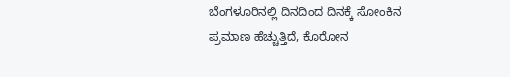ಬೆಂಗಳೂರಿನಲ್ಲಿ ದಿನದಿಂದ ದಿನಕ್ಕೆ ಸೋಂಕಿನ ಪ್ರಮಾಣ ಹೆಚ್ಚುತ್ತಿದೆ, ಕೊರೋನ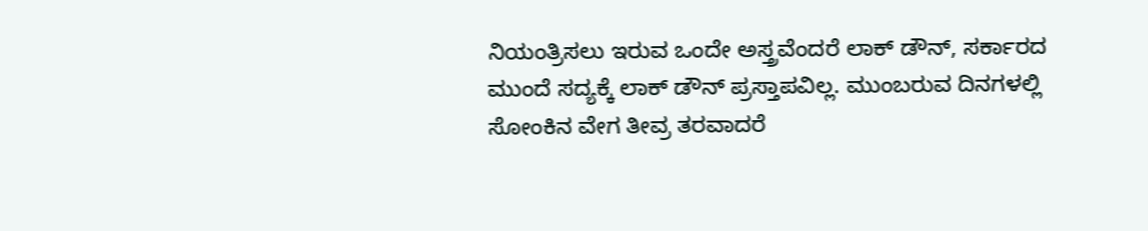ನಿಯಂತ್ರಿಸಲು ಇರುವ ಒಂದೇ ಅಸ್ತ್ರವೆಂದರೆ ಲಾಕ್ ಡೌನ್, ಸರ್ಕಾರದ ಮುಂದೆ ಸದ್ಯಕ್ಕೆ ಲಾಕ್ ಡೌನ್ ಪ್ರಸ್ತಾಪವಿಲ್ಲ. ಮುಂಬರುವ ದಿನಗಳಲ್ಲಿ ಸೋಂಕಿನ ವೇಗ ತೀವ್ರ ತರವಾದರೆ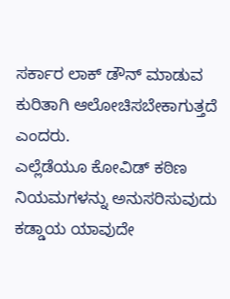ಸರ್ಕಾರ ಲಾಕ್ ಡೌನ್ ಮಾಡುವ ಕುರಿತಾಗಿ ಆಲೋಚಿಸಬೇಕಾಗುತ್ತದೆ ಎಂದರು.
ಎಲ್ಲೆಡೆಯೂ ಕೋವಿಡ್ ಕಠಿಣ ನಿಯಮಗಳನ್ನು ಅನುಸರಿಸುವುದು ಕಡ್ಡಾಯ ಯಾವುದೇ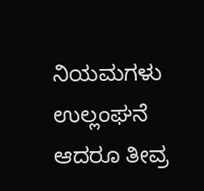ನಿಯಮಗಳು ಉಲ್ಲಂಘನೆ ಆದರೂ ತೀವ್ರ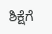ಶಿಕ್ಷೆಗೆ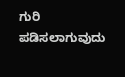ಗುರಿ ಪಡಿಸಲಾಗುವುದು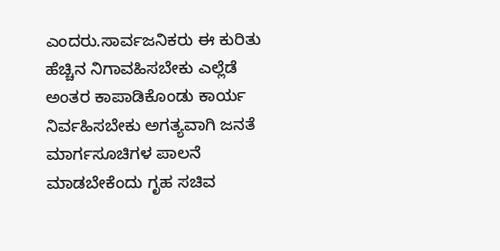ಎಂದರು.ಸಾರ್ವಜನಿಕರು ಈ ಕುರಿತು ಹೆಚ್ಚಿನ ನಿಗಾವಹಿಸಬೇಕು ಎಲ್ಲೆಡೆ ಅಂತರ ಕಾಪಾಡಿಕೊಂಡು ಕಾರ್ಯ ನಿರ್ವಹಿಸಬೇಕು ಅಗತ್ಯವಾಗಿ ಜನತೆ ಮಾರ್ಗಸೂಚಿಗಳ ಪಾಲನೆ ಮಾಡಬೇಕೆಂದು ಗೃಹ ಸಚಿವ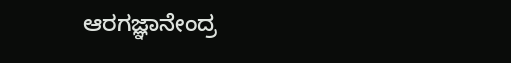ಆರಗಜ್ಞಾನೇಂದ್ರ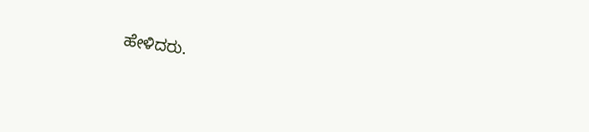ಹೇಳಿದರು.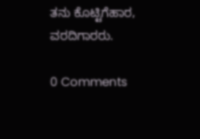ತನು ಕೊಟ್ಟಿಗೆಹಾರ, ವರದಿಗಾರರು.

0 Comments